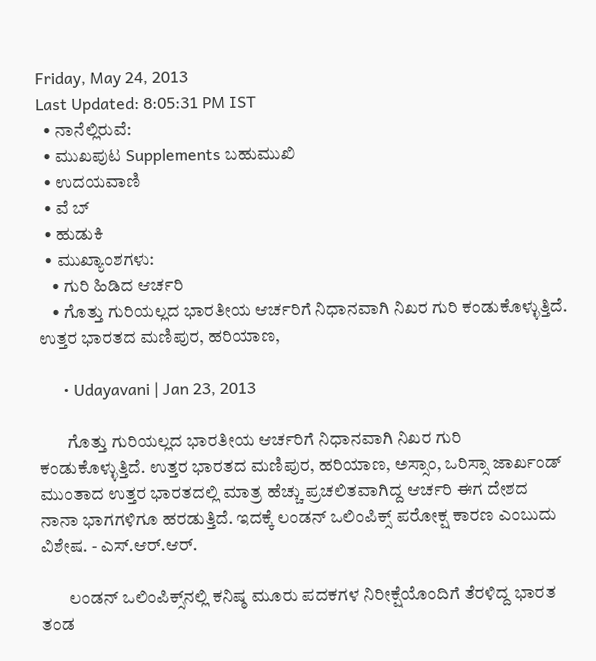Friday, May 24, 2013
Last Updated: 8:05:31 PM IST
  • ನಾನೆಲ್ಲಿರುವೆ:
  • ಮುಖಪುಟ Supplements ಬಹುಮುಖಿ
  • ಉದಯವಾಣಿ
  • ವೆ ಬ್
  • ಹುಡುಕಿ
  • ಮುಖ್ಯಾಂಶಗಳು:
    • ಗುರಿ ಹಿಡಿದ ಆರ್ಚರಿ
    • ಗೊತ್ತು ಗುರಿಯಲ್ಲದ ಭಾರತೀಯ ಆರ್ಚರಿಗೆ ನಿಧಾನವಾಗಿ ನಿಖರ ಗುರಿ ಕಂಡುಕೊಳ್ಳುತ್ತಿದೆ. ಉತ್ತರ ಭಾರತದ ಮಣಿಪುರ, ಹರಿಯಾಣ,

      • Udayavani | Jan 23, 2013

        ಗೊತ್ತು ಗುರಿಯಲ್ಲದ ಭಾರತೀಯ ಆರ್ಚರಿಗೆ ನಿಧಾನವಾಗಿ ನಿಖರ ಗುರಿ ಕಂಡುಕೊಳ್ಳುತ್ತಿದೆ. ಉತ್ತರ ಭಾರತದ ಮಣಿಪುರ, ಹರಿಯಾಣ, ಅಸ್ಸಾಂ, ಒರಿಸ್ಸಾ ಜಾರ್ಖಂಡ್‌ ಮುಂತಾದ ಉತ್ತರ ಭಾರತದಲ್ಲಿ ಮಾತ್ರ ಹೆಚ್ಚು ಪ್ರಚಲಿತವಾಗಿದ್ದ ಆರ್ಚರಿ ಈಗ ದೇಶದ ನಾನಾ ಭಾಗಗಳಿಗೂ ಹರಡುತ್ತಿದೆ. ಇದಕ್ಕೆ ಲಂಡನ್‌ ಒಲಿಂಪಿಕ್ಸ್‌ ಪರೋಕ್ಷ ಕಾರಣ ಎಂಬುದು ವಿಶೇಷ. - ಎಸ್‌.ಆರ್‌.ಆರ್‌.

        ಲಂಡನ್‌ ಒಲಿಂಪಿಕ್ಸ್‌ನಲ್ಲಿ ಕನಿಷ್ಠ ಮೂರು ಪದಕಗಳ ನಿರೀಕ್ಷೆಯೊಂದಿಗೆ ತೆರಳಿದ್ದ ಭಾರತ ತಂಡ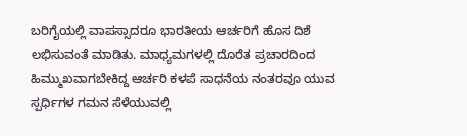ಬರಿಗೈಯಲ್ಲಿ ವಾಪಸ್ಸಾದರೂ ಭಾರತೀಯ ಆರ್ಚರಿಗೆ ಹೊಸ ದಿಶೆ ಲಭಿಸುವಂತೆ ಮಾಡಿತು. ಮಾಧ್ಯಮಗಳಲ್ಲಿ ದೊರೆತ ಪ್ರಚಾರದಿಂದ ಹಿಮ್ಮುಖವಾಗಬೇಕಿದ್ದ ಆರ್ಚರಿ ಕಳಪೆ ಸಾಧನೆಯ ನಂತರವೂ ಯುವ ಸ್ಪರ್ಧಿಗಳ ಗಮನ ಸೆಳೆಯುವಲ್ಲಿ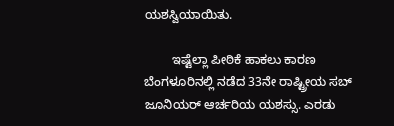ಯಶಸ್ವಿಯಾಯಿತು.

        ಇಷ್ಟೆಲ್ಲಾ ಪೀಠಿಕೆ ಹಾಕಲು ಕಾರಣ ಬೆಂಗಳೂರಿನಲ್ಲಿ ನಡೆದ 33ನೇ ರಾಷ್ಟ್ರೀಯ ಸಬ್‌ ಜೂನಿಯರ್‌ ಆರ್ಚರಿಯ ಯಶಸ್ಸು. ಎರಡು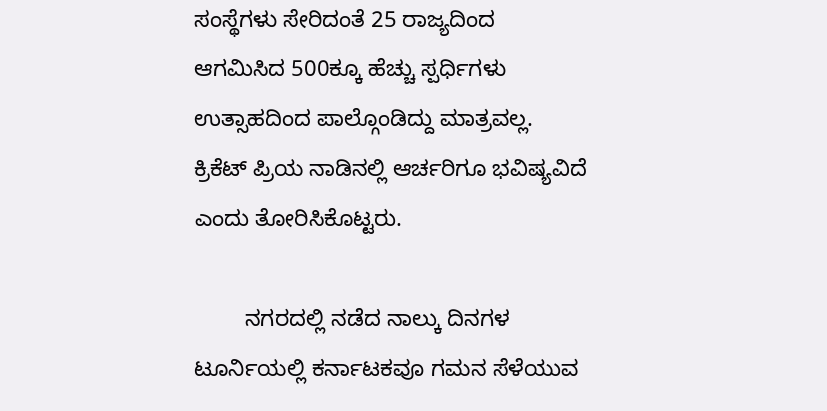ಸಂಸ್ಥೆಗಳು ಸೇರಿದಂತೆ 25 ರಾಜ್ಯದಿಂದ ಆಗಮಿಸಿದ 500ಕ್ಕೂ ಹೆಚ್ಚು ಸ್ಪರ್ಧಿಗಳು ಉತ್ಸಾಹದಿಂದ ಪಾಲ್ಗೊಂಡಿದ್ದು ಮಾತ್ರವಲ್ಲ. ಕ್ರಿಕೆಟ್‌ ಪ್ರಿಯ ನಾಡಿನಲ್ಲಿ ಆರ್ಚರಿಗೂ ಭವಿಷ್ಯವಿದೆ ಎಂದು ತೋರಿಸಿಕೊಟ್ಟರು.

        ನಗರದಲ್ಲಿ ನಡೆದ ನಾಲ್ಕು ದಿನಗಳ ಟೂರ್ನಿಯಲ್ಲಿ ಕರ್ನಾಟಕವೂ ಗಮನ ಸೆಳೆಯುವ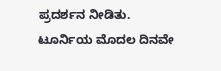ಪ್ರದರ್ಶನ ನೀಡಿತು. ಟೂರ್ನಿಯ ಮೊದಲ ದಿನವೇ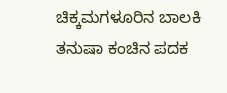ಚಿಕ್ಕಮಗಳೂರಿನ ಬಾಲಕಿ ತನುಷಾ ಕಂಚಿನ ಪದಕ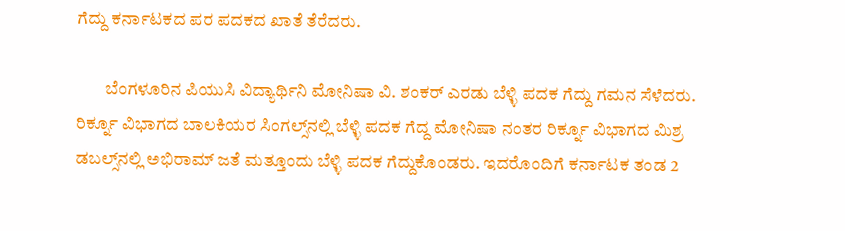ಗೆದ್ದು ಕರ್ನಾಟಕದ ಪರ ಪದಕದ ಖಾತೆ ತೆರೆದರು.

        ಬೆಂಗಳೂರಿನ ಪಿಯುಸಿ ವಿದ್ಯಾರ್ಥಿನಿ ಮೋನಿಷಾ ವಿ. ಶಂಕರ್‌ ಎರಡು ಬೆಳ್ಳಿ ಪದಕ ಗೆದ್ದು ಗಮನ ಸೆಳೆದರು. ರಿರ್ಕ್ನೂ ವಿಭಾಗದ ಬಾಲಕಿಯರ ಸಿಂಗಲ್ಸ್‌ನಲ್ಲಿ ಬೆಳ್ಳಿ ಪದಕ ಗೆದ್ದ ಮೋನಿಷಾ ನಂತರ ರಿರ್ಕ್ನೂ ವಿಭಾಗದ ಮಿಶ್ರ ಡಬಲ್ಸ್‌ನಲ್ಲಿ ಅಭಿರಾಮ್‌ ಜತೆ ಮತ್ತೂಂದು ಬೆಳ್ಳಿ ಪದಕ ಗೆದ್ದುಕೊಂಡರು. ಇದರೊಂದಿಗೆ ಕರ್ನಾಟಕ ತಂಡ 2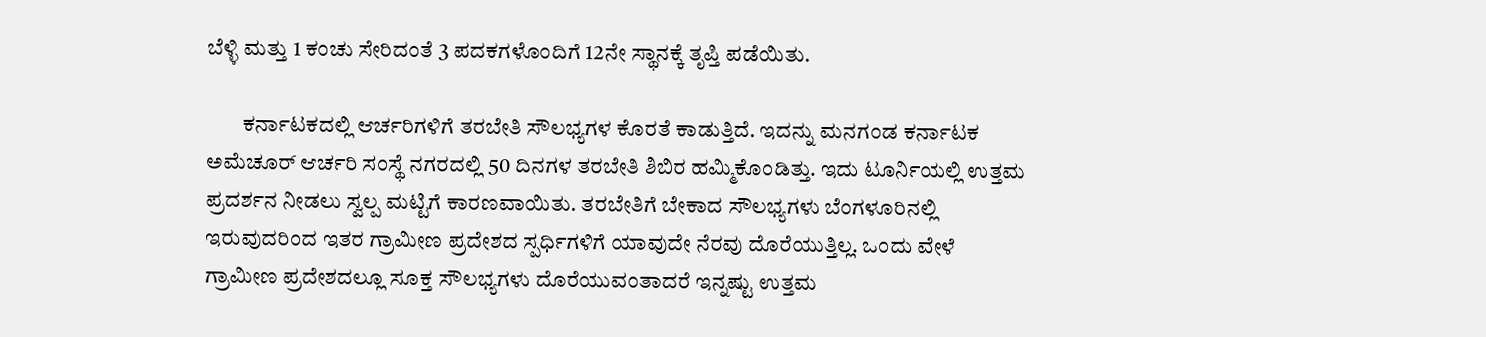ಬೆಳ್ಳಿ ಮತ್ತು 1 ಕಂಚು ಸೇರಿದಂತೆ 3 ಪದಕಗಳೊಂದಿಗೆ 12ನೇ ಸ್ಥಾನಕ್ಕೆ ತೃಪ್ತಿ ಪಡೆಯಿತು.

        ಕರ್ನಾಟಕದಲ್ಲಿ ಆರ್ಚರಿಗಳಿಗೆ ತರಬೇತಿ ಸೌಲಭ್ಯಗಳ ಕೊರತೆ ಕಾಡುತ್ತಿದೆ. ಇದನ್ನು ಮನಗಂಡ ಕರ್ನಾಟಕ ಅಮೆಚೂರ್‌ ಆರ್ಚರಿ ಸಂಸ್ಥೆ ನಗರದಲ್ಲಿ 50 ದಿನಗಳ ತರಬೇತಿ ಶಿಬಿರ ಹಮ್ಮಿಕೊಂಡಿತ್ತು. ಇದು ಟೂರ್ನಿಯಲ್ಲಿ ಉತ್ತಮ ಪ್ರದರ್ಶನ ನೀಡಲು ಸ್ವಲ್ಪ ಮಟ್ಟಿಗೆ ಕಾರಣವಾಯಿತು. ತರಬೇತಿಗೆ ಬೇಕಾದ ಸೌಲಭ್ಯಗಳು ಬೆಂಗಳೂರಿನಲ್ಲಿ ಇರುವುದರಿಂದ ಇತರ ಗ್ರಾಮೀಣ ಪ್ರದೇಶದ ಸ್ಪರ್ಧಿಗಳಿಗೆ ಯಾವುದೇ ನೆರವು ದೊರೆಯುತ್ತಿಲ್ಲ. ಒಂದು ವೇಳೆ ಗ್ರಾಮೀಣ ಪ್ರದೇಶದಲ್ಲೂ ಸೂಕ್ತ ಸೌಲಭ್ಯಗಳು ದೊರೆಯುವಂತಾದರೆ ಇನ್ನಷ್ಟು ಉತ್ತಮ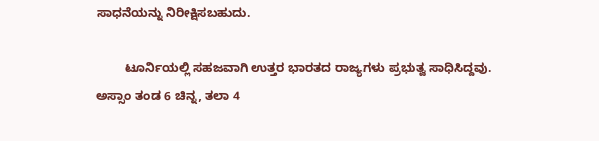ಸಾಧನೆಯನ್ನು ನಿರೀಕ್ಷಿಸಬಹುದು.

        ಟೂರ್ನಿಯಲ್ಲಿ ಸಹಜವಾಗಿ ಉತ್ತರ ಭಾರತದ ರಾಜ್ಯಗಳು ಪ್ರಭುತ್ವ ಸಾಧಿಸಿದ್ದವು. ಅಸ್ಸಾಂ ತಂಡ 6 ಚಿನ್ನ, ತಲಾ 4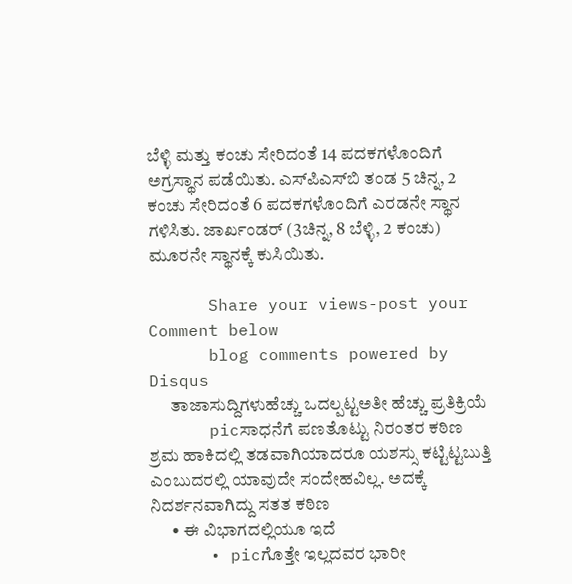ಬೆಳ್ಳಿ ಮತ್ತು ಕಂಚು ಸೇರಿದಂತೆ 14 ಪದಕಗಳೊಂದಿಗೆ ಅಗ್ರಸ್ಥಾನ ಪಡೆಯಿತು. ಎಸ್‌ಪಿಎಸ್‌ಬಿ ತಂಡ 5 ಚಿನ್ನ, 2 ಕಂಚು ಸೇರಿದಂತೆ 6 ಪದಕಗಳೊಂದಿಗೆ ಎರಡನೇ ಸ್ಥಾನ ಗಳಿಸಿತು. ಜಾರ್ಖಂಡರ್‌ (3ಚಿನ್ನ, 8 ಬೆಳ್ಳಿ, 2 ಕಂಚು) ಮೂರನೇ ಸ್ಥಾನಕ್ಕೆ ಕುಸಿಯಿತು.

      Share your views-post your Comment below
      blog comments powered by Disqus
      ತಾಜಾಸುದ್ದಿಗಳುಹೆಚ್ಚು ಒದಲ್ಪಟ್ಟಅತೀ ಹೆಚ್ಚು ಪ್ರತಿಕ್ರಿಯೆ
      picಸಾಧನೆಗೆ ಪಣತೊಟ್ಟು ನಿರಂತರ ಕಠಿಣ ಶ್ರಮ ಹಾಕಿದಲ್ಲಿ ತಡವಾಗಿಯಾದರೂ ಯಶಸ್ಸು ಕಟ್ಟಿಟ್ಟಬುತ್ತಿ ಎಂಬುದರಲ್ಲಿ ಯಾವುದೇ ಸಂದೇಹವಿಲ್ಲ. ಅದಕ್ಕೆ ನಿದರ್ಶನವಾಗಿದ್ದು ಸತತ ಕಠಿಣ
      • ಈ ವಿಭಾಗದಲ್ಲಿಯೂ ಇದೆ
      • picಗೊತ್ತೇ ಇಲ್ಲದವರ ಭಾರೀ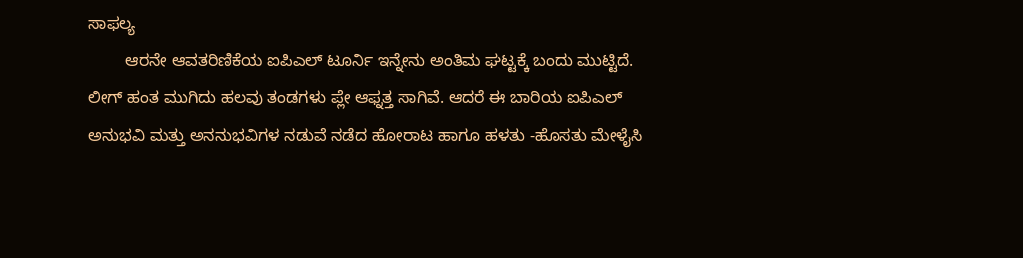ಸಾಫ‌ಲ್ಯ
        ಆರನೇ ಆವತರಿಣಿಕೆಯ ಐಪಿಎಲ್‌ ಟೂರ್ನಿ ಇನ್ನೇನು ಅಂತಿಮ ಘಟ್ಟಕ್ಕೆ ಬಂದು ಮುಟ್ಟಿದೆ. ಲೀಗ್‌ ಹಂತ ಮುಗಿದು ಹಲವು ತಂಡಗಳು ಪ್ಲೇ ಆಫ್ನತ್ತ ಸಾಗಿವೆ. ಆದರೆ ಈ ಬಾರಿಯ ಐಪಿಎಲ್‌ ಅನುಭವಿ ಮತ್ತು ಅನನುಭವಿಗಳ ನಡುವೆ ನಡೆದ ಹೋರಾಟ ಹಾಗೂ ಹಳತು -ಹೊಸತು ಮೇಳೈಸಿ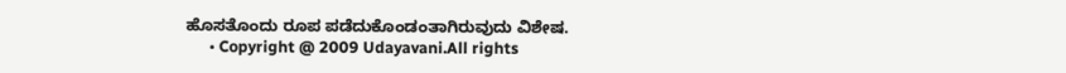ಹೊಸತೊಂದು ರೂಪ ಪಡೆದುಕೊಂಡಂತಾಗಿರುವುದು ವಿಶೇಷ.
      • Copyright @ 2009 Udayavani.All rights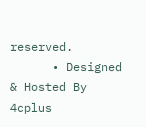reserved.
      • Designed & Hosted By 4cplus